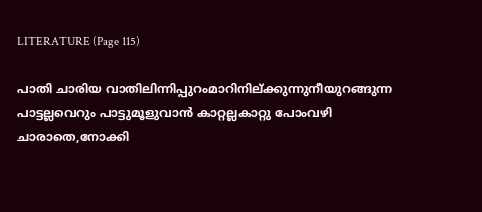LITERATURE (Page 115)

പാതി ചാരിയ വാതിലിന്നിപ്പുറംമാറിനില്ക്കുന്നുനീയുറങ്ങുന്ന പാട്ടല്ലവെറും പാട്ടുമൂളുവാൻ കാറ്റല്ലകാറ്റു പോംവഴി ചാരാതെ,നോക്കി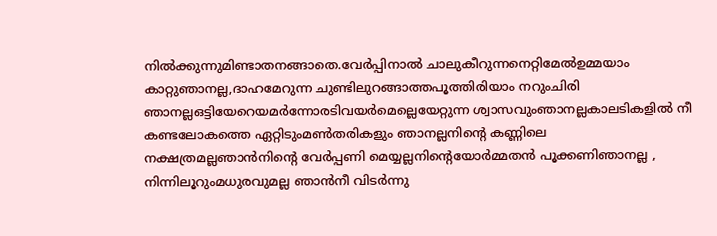നിൽക്കുന്നുമിണ്ടാതനങ്ങാതെ.വേർപ്പിനാൽ ചാലുകീറുന്നനെറ്റിമേൽഉമ്മയാം കാറ്റുഞാനല്ല,ദാഹമേറുന്ന ചുണ്ടിലുറങ്ങാത്തപൂത്തിരിയാം നറുംചിരി ഞാനല്ലഒട്ടിയേറെയമർന്നോരടിവയർമെല്ലെയേറ്റുന്ന ശ്വാസവുംഞാനല്ലകാലടികളിൽ നീ കണ്ടലോകത്തെ ഏറ്റിടുംമൺതരികളും ഞാനല്ലനിൻ്റെ കണ്ണിലെ നക്ഷത്രമല്ലഞാൻനിൻ്റെ വേർപ്പണി മെയ്യല്ലനിൻ്റെയോർമ്മതൻ പൂക്കണിഞാനല്ല , നിന്നിലൂറുംമധുരവുമല്ല ഞാൻനീ വിടർന്നു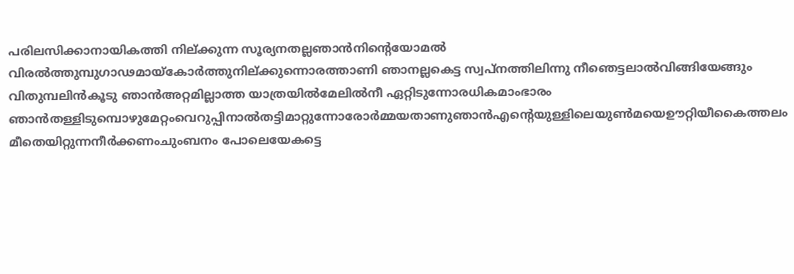പരിലസിക്കാനായികത്തി നില്ക്കുന്ന സൂര്യനതല്ലഞാൻനിൻ്റെയോമൽ വിരൽത്തുമ്പുഗാഢമായ്കോർത്തുനില്ക്കുന്നൊരത്താണി ഞാനല്ലകെട്ട സ്വപ്നത്തിലിന്നു നീഞെട്ടലാൽവിങ്ങിയേങ്ങും വിതുമ്പലിൻകൂടു ഞാൻഅറ്റമില്ലാത്ത യാത്രയിൽമേലിൽനീ ഏറ്റിടുന്നോരധികമാംഭാരം ഞാൻതള്ളിടുമ്പൊഴുമേറ്റംവെറുപ്പിനാൽതട്ടിമാറ്റുന്നോരോർമ്മയതാണുഞാൻഎൻ്റെയുള്ളിലെയുൺമയെഊറ്റിയീകൈത്തലം മീതെയിറ്റുന്നനീർക്കണംചുംബനം പോലെയേകട്ടെ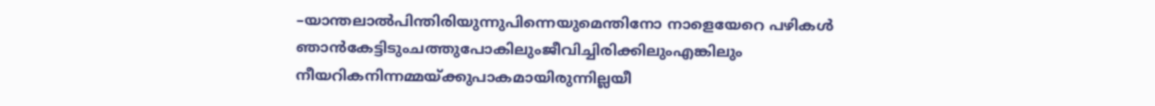–യാന്തലാൽപിന്തിരിയുന്നുപിന്നെയുമെന്തിനോ നാളെയേറെ പഴികൾ ഞാൻകേട്ടിടുംചത്തുപോകിലുംജീവിച്ചിരിക്കിലുംഎങ്കിലും നീയറികനിന്നമ്മയ്ക്കുപാകമായിരുന്നില്ലയീ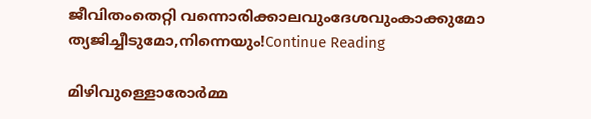ജീവിതംതെറ്റി വന്നൊരിക്കാലവുംദേശവുംകാക്കുമോ ത്യജിച്ചീടുമോ,നിന്നെയും!Continue Reading

മിഴിവുള്ളൊരോർമ്മ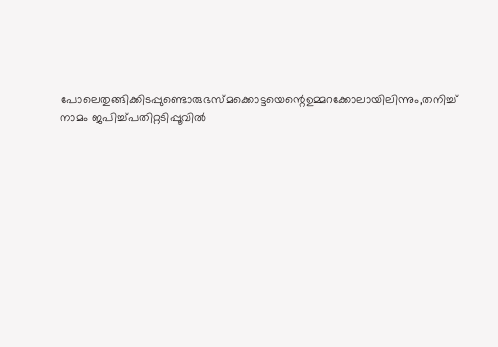പോലെതുങ്ങിക്കിടപ്പുണ്ടൊരുഭസ്മക്കൊട്ടയെന്റെഉമ്മറക്കോലായിലിന്നും,തനിച്ച് നാമം ജപിച്ച്പതിറ്റടിപ്പൂവിൽ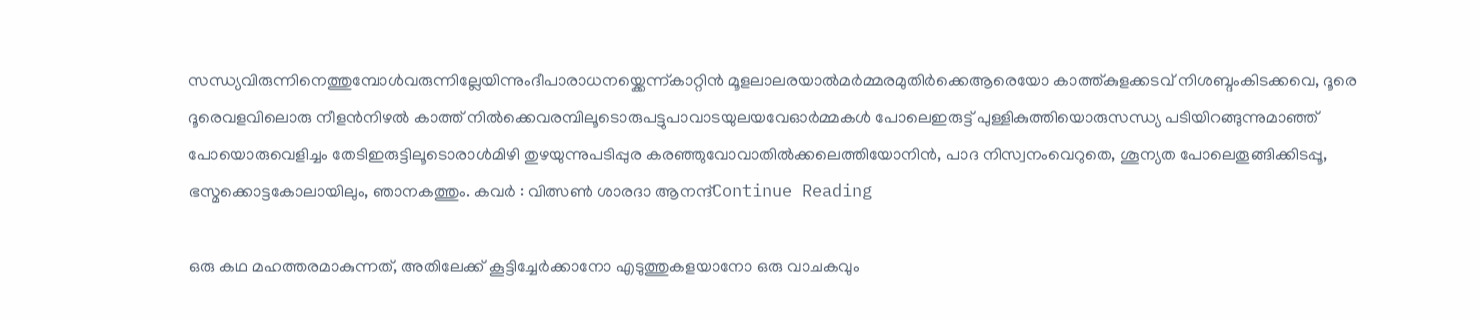സന്ധ്യവിരുന്നിനെത്തുമ്പോൾവരുന്നില്ലേയിന്നുംദീപാരാധനയ്ക്കെന്ന്കാറ്റിൻ മൂളലാലരയാൽമർമ്മരമുതിർക്കെആരെയോ കാത്ത്കുളക്കടവ് നിശബ്ദംകിടക്കവെ, ദൂരെ ദൂരെവളവിലൊരു നീളൻനിഴൽ കാത്ത് നിൽക്കെവരമ്പിലൂടൊരുപട്ടുപാവാടയുലയവേഓർമ്മകൾ പോലെഇരുട്ട് പുള്ളികുത്തിയൊരുസന്ധ്യ പടിയിറങ്ങുന്നുമാഞ്ഞ് പോയൊരുവെളിച്ചം തേടിഇരുട്ടിലൂടൊരാൾമിഴി തുഴയുന്നുപടിപ്പുര കരഞ്ഞുവോവാതിൽക്കലെത്തിയോനിൻ, പാദ നിസ്വനംവെറുതെ, ശൂന്യത പോലെതൂങ്ങിക്കിടപ്പൂ, ഭസ്മക്കൊട്ടകോലായിലും, ഞാനകത്തും. കവർ : വിത്സൺ ശാരദാ ആനന്ദ്Continue Reading

ഒരു കഥ മഹത്തരമാകുന്നത്, അതിലേക്ക് കൂട്ടിച്ചേർക്കാനോ എടുത്തുകളയാനോ ഒരു വാചകവും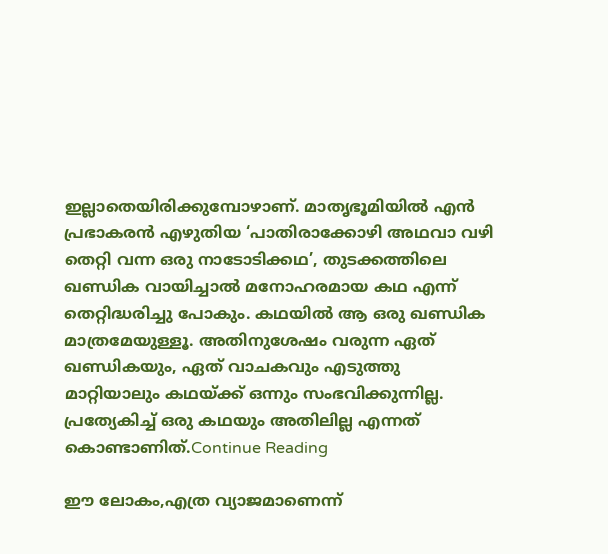ഇല്ലാതെയിരിക്കുമ്പോഴാണ്. മാതൃഭൂമിയിൽ എൻ പ്രഭാകരൻ എഴുതിയ ‘പാതിരാക്കോഴി അഥവാ വഴി തെറ്റി വന്ന ഒരു നാടോടിക്കഥ’, തുടക്കത്തിലെ ഖണ്ഡിക വായിച്ചാൽ മനോഹരമായ കഥ എന്ന് തെറ്റിദ്ധരിച്ചു പോകും. കഥയിൽ ആ ഒരു ഖണ്ഡിക മാത്രമേയുള്ളൂ. അതിനുശേഷം വരുന്ന ഏത് ഖണ്ഡികയും, ഏത് വാചകവും എടുത്തു മാറ്റിയാലും കഥയ്ക്ക് ഒന്നും സംഭവിക്കുന്നില്ല. പ്രത്യേകിച്ച് ഒരു കഥയും അതിലില്ല എന്നത് കൊണ്ടാണിത്.Continue Reading

ഈ ലോകം,എത്ര വ്യാജമാണെന്ന്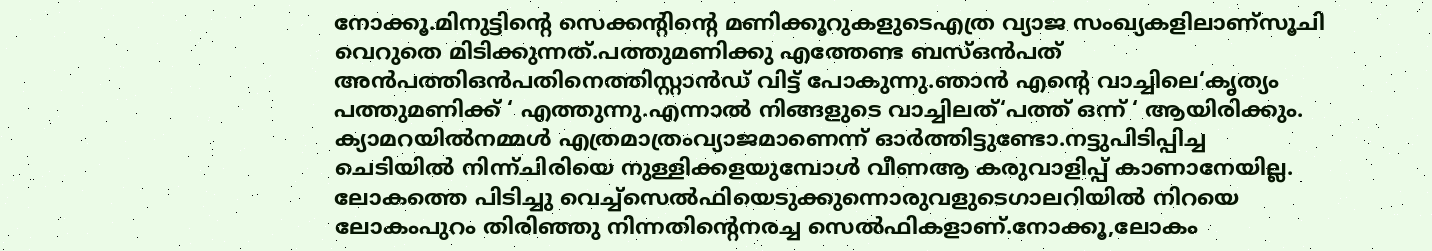നോക്കൂ.മിനുട്ടിന്റെ സെക്കന്റിന്റെ മണിക്കൂറുകളുടെഎത്ര വ്യാജ സംഖ്യകളിലാണ്സൂചി വെറുതെ മിടിക്കുന്നത്.പത്തുമണിക്കു എത്തേണ്ട ബസ്ഒൻപത് അൻപത്തിഒൻപതിനെത്തിസ്റ്റാൻഡ് വിട്ട് പോകുന്നു.ഞാൻ എന്റെ വാച്ചിലെ‘കൃത്യം പത്തുമണിക്ക് ‘ എത്തുന്നു.എന്നാൽ നിങ്ങളുടെ വാച്ചിലത്‘പത്ത് ഒന്ന് ‘ ആയിരിക്കും. ക്യാമറയിൽനമ്മൾ എത്രമാത്രംവ്യാജമാണെന്ന് ഓർത്തിട്ടുണ്ടോ.നട്ടുപിടിപ്പിച്ച ചെടിയിൽ നിന്ന്ചിരിയെ നുള്ളിക്കളയുമ്പോൾ വീണആ കരുവാളിപ്പ് കാണാനേയില്ല. ലോകത്തെ പിടിച്ചു വെച്ച്സെൽഫിയെടുക്കുന്നൊരുവളുടെഗാലറിയിൽ നിറയെ ലോകംപുറം തിരിഞ്ഞു നിന്നതിന്റെനരച്ച സെൽഫികളാണ്.നോക്കൂ,ലോകം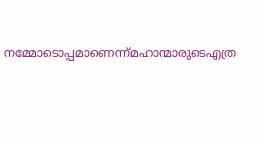നമ്മോടൊപ്പമാണെന്ന്മഹാന്മാരുടെഎത്ര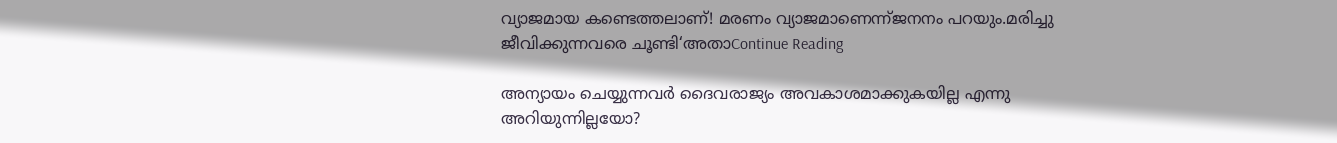വ്യാജമായ കണ്ടെത്തലാണ്! മരണം വ്യാജമാണെന്ന്ജനനം പറയും.മരിച്ചു ജീവിക്കുന്നവരെ ചൂണ്ടി‘അതാContinue Reading

അന്യായം ചെയ്യുന്നവര്‍ ദൈവരാജ്യം അവകാശമാക്കുകയില്ല എന്നു അറിയുന്നില്ലയോ?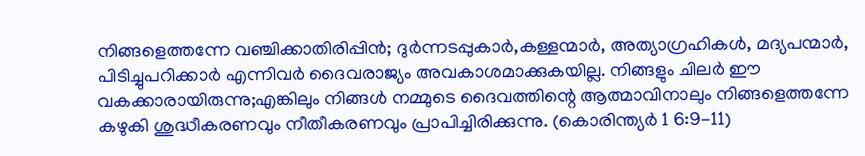നിങ്ങളെത്തന്നേ വഞ്ചിക്കാതിരിപ്പിന്‍; ദുര്‍ന്നടപ്പുകാര്‍,കള്ളന്മാര്‍, അത്യാഗ്രഹികള്‍, മദ്യപന്മാര്‍, പിടിച്ചുപറിക്കാര്‍ എന്നിവര്‍ ദൈവരാജ്യം അവകാശമാക്കുകയില്ല. നിങ്ങളും ചിലര്‍ ഈ വകക്കാരായിരുന്നു;എങ്കിലും നിങ്ങള്‍ നമ്മുടെ ദൈവത്തിന്റെ ആത്മാവിനാലും നിങ്ങളെത്തന്നേ കഴുകി ശുദ്ധീകരണവും നീതീകരണവും പ്രാപിച്ചിരിക്കുന്നു. (കൊരിന്ത്യര്‍ 1 6:9-11)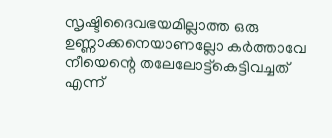സൃഷ്ടിദൈവഭയമില്ലാത്ത ഒരു ഉണ്ണാക്കനെയാണല്ലോ കര്‍ത്താവേ നീയെന്റെ തലേലോട്ട്കെട്ടിവച്ചത് എന്ന്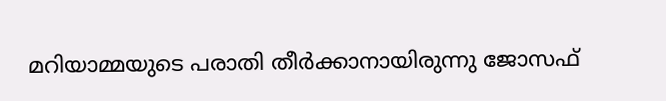മറിയാമ്മയുടെ പരാതി തീര്‍ക്കാനായിരുന്നു ജോസഫ്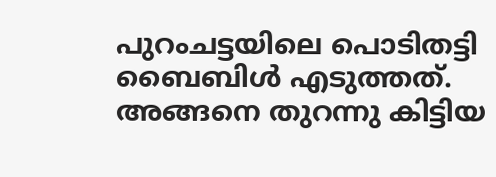പുറംചട്ടയിലെ പൊടിതട്ടി ബൈബിള്‍ എടുത്തത്. അങ്ങനെ തുറന്നു കിട്ടിയ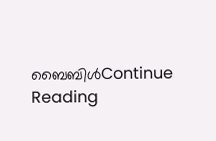ബൈബിള്‍Continue Reading